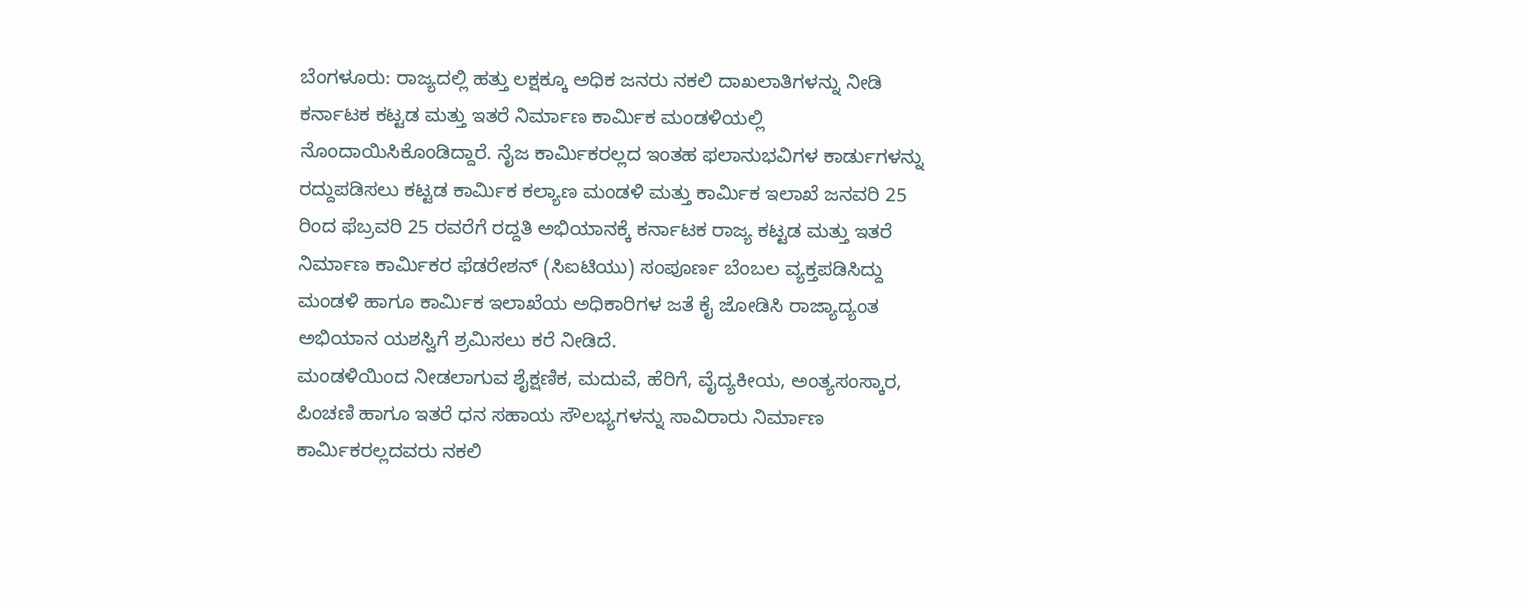ಬೆಂಗಳೂರು: ರಾಜ್ಯದಲ್ಲಿ ಹತ್ತು ಲಕ್ಷಕ್ಕೂ ಅಧಿಕ ಜನರು ನಕಲಿ ದಾಖಲಾತಿಗಳನ್ನು ನೀಡಿ ಕರ್ನಾಟಕ ಕಟ್ಟಡ ಮತ್ತು ಇತರೆ ನಿರ್ಮಾಣ ಕಾರ್ಮಿಕ ಮಂಡಳಿಯಲ್ಲಿ ನೊಂದಾಯಿಸಿಕೊಂಡಿದ್ದಾರೆ. ನೈಜ ಕಾರ್ಮಿಕರಲ್ಲದ ಇಂತಹ ಫಲಾನುಭವಿಗಳ ಕಾರ್ಡುಗಳನ್ನು ರದ್ದುಪಡಿಸಲು ಕಟ್ಟಡ ಕಾರ್ಮಿಕ ಕಲ್ಯಾಣ ಮಂಡಳಿ ಮತ್ತು ಕಾರ್ಮಿಕ ಇಲಾಖೆ ಜನವರಿ 25 ರಿಂದ ಫೆಬ್ರವರಿ 25 ರವರೆಗೆ ರದ್ದತಿ ಅಭಿಯಾನಕ್ಕೆ ಕರ್ನಾಟಕ ರಾಜ್ಯ ಕಟ್ಟಡ ಮತ್ತು ಇತರೆ ನಿರ್ಮಾಣ ಕಾರ್ಮಿಕರ ಫೆಡರೇಶನ್ (ಸಿಐಟಿಯು) ಸಂಪೂರ್ಣ ಬೆಂಬಲ ವ್ಯಕ್ತಪಡಿಸಿದ್ದು ಮಂಡಳಿ ಹಾಗೂ ಕಾರ್ಮಿಕ ಇಲಾಖೆಯ ಅಧಿಕಾರಿಗಳ ಜತೆ ಕೈ ಜೋಡಿಸಿ ರಾಜ್ಯಾದ್ಯಂತ ಅಭಿಯಾನ ಯಶಸ್ವಿಗೆ ಶ್ರಮಿಸಲು ಕರೆ ನೀಡಿದೆ.
ಮಂಡಳಿಯಿಂದ ನೀಡಲಾಗುವ ಶೈಕ್ಷಣಿಕ, ಮದುವೆ, ಹೆರಿಗೆ, ವೈದ್ಯಕೀಯ, ಅಂತ್ಯಸಂಸ್ಕಾರ, ಪಿಂಚಣಿ ಹಾಗೂ ಇತರೆ ಧನ ಸಹಾಯ ಸೌಲಭ್ಯಗಳನ್ನು ಸಾವಿರಾರು ನಿರ್ಮಾಣ ಕಾರ್ಮಿಕರಲ್ಲದವರು ನಕಲಿ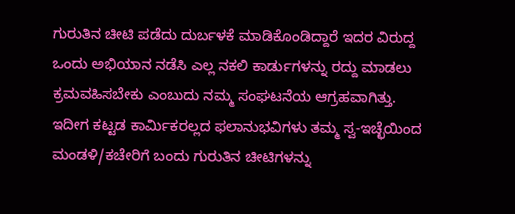ಗುರುತಿನ ಚೀಟಿ ಪಡೆದು ದುರ್ಬಳಕೆ ಮಾಡಿಕೊಂಡಿದ್ದಾರೆ ಇದರ ವಿರುದ್ದ ಒಂದು ಅಭಿಯಾನ ನಡೆಸಿ ಎಲ್ಲ ನಕಲಿ ಕಾರ್ಡುಗಳನ್ನು ರದ್ದು ಮಾಡಲು ಕ್ರಮವಹಿಸಬೇಕು ಎಂಬುದು ನಮ್ಮ ಸಂಘಟನೆಯ ಆಗ್ರಹವಾಗಿತ್ತು.
ಇದೀಗ ಕಟ್ಟಡ ಕಾರ್ಮಿಕರಲ್ಲದ ಫಲಾನುಭವಿಗಳು ತಮ್ಮ ಸ್ವ-ಇಚ್ಛೆಯಿಂದ ಮಂಡಳಿ/ಕಚೇರಿಗೆ ಬಂದು ಗುರುತಿನ ಚೀಟಿಗಳನ್ನು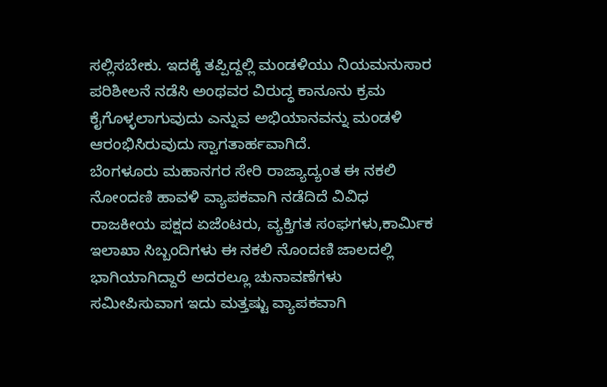ಸಲ್ಲಿಸಬೇಕು. ಇದಕ್ಕೆ ತಪ್ಪಿದ್ದಲ್ಲಿ ಮಂಡಳಿಯು ನಿಯಮನುಸಾರ ಪರಿಶೀಲನೆ ನಡೆಸಿ ಅಂಥವರ ವಿರುದ್ಧ ಕಾನೂನು ಕ್ರಮ ಕೈಗೊಳ್ಳಲಾಗುವುದು ಎನ್ನುವ ಅಭಿಯಾನವನ್ನು ಮಂಡಳಿ ಆರಂಭಿಸಿರುವುದು ಸ್ವಾಗತಾರ್ಹವಾಗಿದೆ.
ಬೆಂಗಳೂರು ಮಹಾನಗರ ಸೇರಿ ರಾಜ್ಯಾದ್ಯಂತ ಈ ನಕಲಿ ನೋಂದಣಿ ಹಾವಳಿ ವ್ಯಾಪಕವಾಗಿ ನಡೆದಿದೆ ವಿವಿಧ ರಾಜಕೀಯ ಪಕ್ಷದ ಏಜೆಂಟರು, ವ್ಯಕ್ತಿಗತ ಸಂಘಗಳು,ಕಾರ್ಮಿಕ ಇಲಾಖಾ ಸಿಬ್ಬಂದಿಗಳು ಈ ನಕಲಿ ನೊಂದಣಿ ಜಾಲದಲ್ಲಿ ಭಾಗಿಯಾಗಿದ್ದಾರೆ ಅದರಲ್ಲೂ ಚುನಾವಣೆಗಳು ಸಮೀಪಿಸುವಾಗ ಇದು ಮತ್ತಷ್ಟು ವ್ಯಾಪಕವಾಗಿ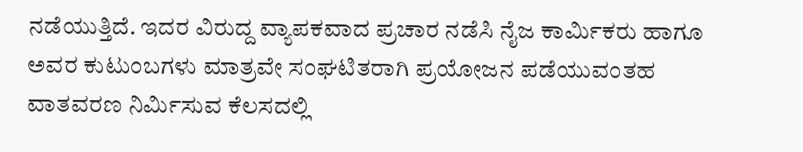ನಡೆಯುತ್ತಿದೆ. ಇದರ ವಿರುದ್ದ ವ್ಯಾಪಕವಾದ ಪ್ರಚಾರ ನಡೆಸಿ ನೈಜ ಕಾರ್ಮಿಕರು ಹಾಗೂ ಅವರ ಕುಟುಂಬಗಳು ಮಾತ್ರವೇ ಸಂಘಟಿತರಾಗಿ ಪ್ರಯೋಜನ ಪಡೆಯುವಂತಹ ವಾತವರಣ ನಿರ್ಮಿಸುವ ಕೆಲಸದಲ್ಲಿ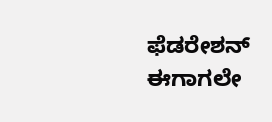ಫೆಡರೇಶನ್ ಈಗಾಗಲೇ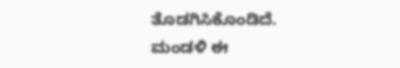ತೊಡಗಿಸಿಕೊಂಡಿದೆ.
ಮಂಡಳಿ ಈ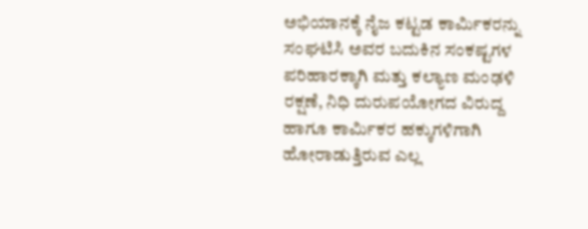ಅಭಿಯಾನಕ್ಕೆ ನೈಜ ಕಟ್ಟಡ ಕಾರ್ಮಿಕರನ್ನು ಸಂಘಟಿಸಿ ಅವರ ಬದುಕಿನ ಸಂಕಷ್ಟಗಳ ಪರಿಹಾರಕ್ಕಾಗಿ ಮತ್ತು ಕಲ್ಯಾಣ ಮಂಢಳಿ ರಕ್ಷಣೆ, ನಿಧಿ ದುರುಪಯೋಗದ ವಿರುದ್ದ ಹಾಗೂ ಕಾರ್ಮಿಕರ ಹಕ್ಕುಗಳಿಗಾಗಿ ಹೋರಾಡುತ್ತಿರುವ ಎಲ್ಲ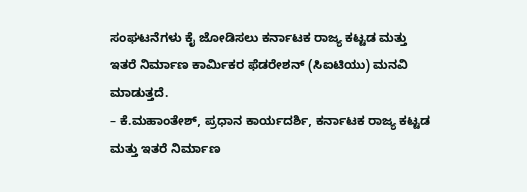ಸಂಘಟನೆಗಳು ಕೈ ಜೋಡಿಸಲು ಕರ್ನಾಟಕ ರಾಜ್ಯ ಕಟ್ಟಡ ಮತ್ತು ಇತರೆ ನಿರ್ಮಾಣ ಕಾರ್ಮಿಕರ ಫೆಡರೇಶನ್ (ಸಿಐಟಿಯು) ಮನವಿ ಮಾಡುತ್ತದೆ.
– ಕೆ.ಮಹಾಂತೇಶ್, ಪ್ರಧಾನ ಕಾರ್ಯದರ್ಶಿ, ಕರ್ನಾಟಕ ರಾಜ್ಯ ಕಟ್ಟಡ ಮತ್ತು ಇತರೆ ನಿರ್ಮಾಣ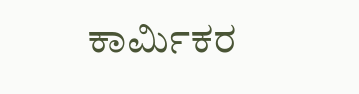ಕಾರ್ಮಿಕರ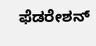ಫೆಡರೇಶನ್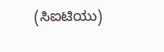(ಸಿಐಟಿಯು)